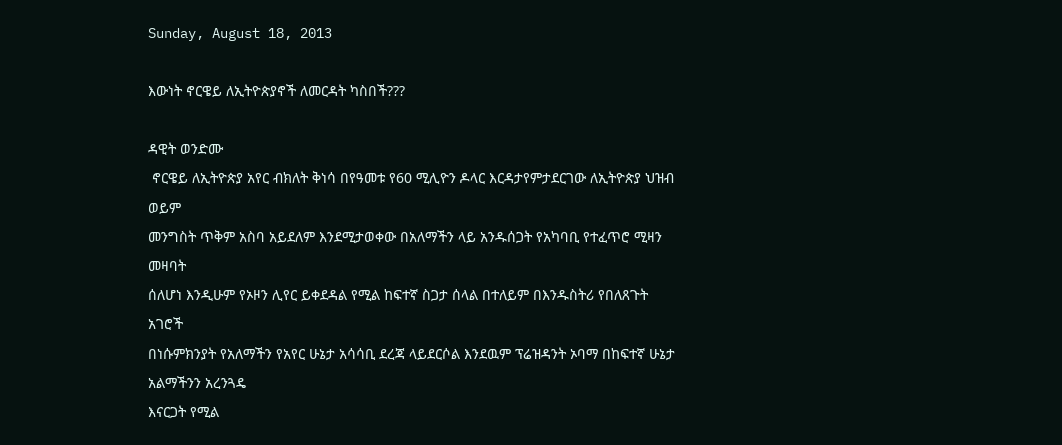Sunday, August 18, 2013

እውነት ኖርዌይ ለኢትዮጵያኖች ለመርዳት ካስበች???

ዳዊት ወንድሙ
 ኖርዌይ ለኢትዮጵያ አየር ብክለት ቅነሳ በየዓመቱ የ60 ሚሊዮን ዶላር እርዳታየምታደርገው ለኢትዮጵያ ህዝብ ወይም
መንግስት ጥቅም አስባ አይደለም እንደሚታወቀው በአለማችን ላይ አንዱሰጋት የአካባቢ የተፈጥሮ ሚዛን መዛባት
ሰለሆነ እንዲሁም የኦዞን ሊየር ይቀደዳል የሚል ከፍተኛ ስጋታ ሰላል በተለይም በእንዱስትሪ የበለጸጉት አገሮች
በነሱምክንያት የአለማችን የአየር ሁኔታ አሳሳቢ ደረጃ ላይደርሶል እንደዉም ፕሬዝዳንት ኦባማ በከፍተኛ ሁኔታ አልማችንን አረንጓዴ
እናርጋት የሚል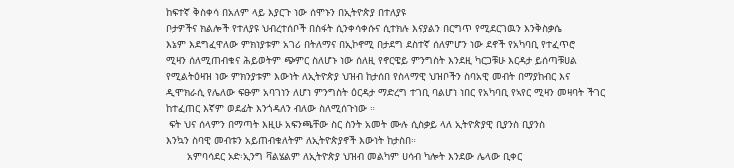ከፍተኛ ቅስቀሳ በአለም ላይ እያርጉ ነው ሰሞኑን በኢትዮጵያ በተለያዩ
ቦታዎችና ክልሎች የተለያዩ ህብረተሰቦች በስፋት ሲንቀሳቀሱና ሲተክሉ እናያልን በርግጥ የሚደርገዉን እንቅስቃሴ
እኔም እደግፈዋለው ምክነያቱም አገሪ በትለማና በኢኮኖሚ በታደግ ደስተኛ ሰለምሆን ነው ደኖች የአካባቢ የተፈጥሮ
ሚዛን ሰለሚጠብቁና ሕይወትም ጭምር ስለሆኑ ነው ሰለዚ የኖርዌይ ምንግስት እንደዚ ካርጋቹሁ እርዳታ ይሰጣቹሀል
የሚልትዕዛዝ ነው ምክንያቱም እውነት ለኢትዮጵያ ህዝብ ከታሰበ የስላማዊ ህዝቦችን ስባአዊ መብት በማያከብር እና
ዲሞክራሲ የሌለው ፍፁም አባገነን ለሆነ ምንግስት ዕርዳታ ማድረግ ተገቢ ባልሆነ ነበር የአካባቢ የኣየር ሚዛን መዛባት ችገር
ከተፈጠር እኛም ወደፊት እንጎዳለን ብለው ስለሚሰጉነው ።
 ፍት ህና ሰላምን በማጣት እዚሁ አፍንጫቸው ስር ስንት አመት ሙሉ ሲስቃይ ላለ ኢትዮጵያዊ ቢያንስ ቢያንስ
እንኳን ስባዊ መብቱን አይጠብቁለትም ለኢትዮጵያኖች እውነት ከታስበ።
       አምባሳደር ኦድ፡ኢንግ ቫልሄልም ለኢትዮጵያ ህዝብ መልካም ሀሳብ ካሎት እንደው ሌላው ቢቀር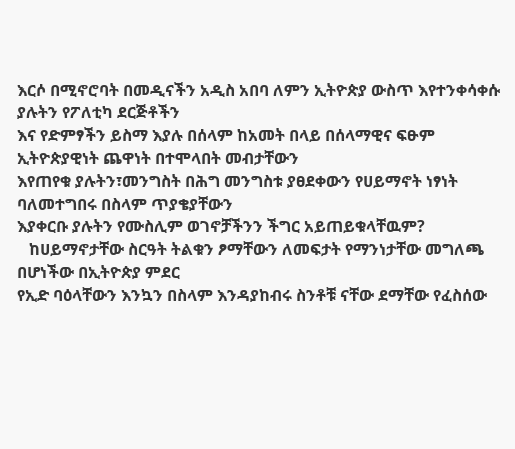እርሶ በሚኖሮባት በመዲናችን አዲስ አበባ ለምን ኢትዮጵያ ውስጥ እየተንቀሳቀሱ ያሉትን የፖለቲካ ደርጅቶችን
እና የድምፃችን ይስማ እያሉ በሰላም ከአመት በላይ በሰላማዊና ፍፁም ኢትዮጵያዊነት ጨዋነት በተሞላበት መብታቸውን
እየጠየቁ ያሉትን፣መንግስት በሕግ መንግስቱ ያፀደቀውን የሀይማኖት ነፃነት ባለመተግበሩ በስላም ጥያቄያቸውን
እያቀርቡ ያሉትን የሙስሊም ወገኖቻችንን ችግር አይጠይቁላቸዉም?
   ከሀይማኖታቸው ስርዓት ትልቁን ፆማቸውን ለመፍታት የማንነታቸው መግለጫ በሆነችው በኢትዮጵያ ምደር
የኢድ ባዕላቸውን እንኳን በስላም እንዳያከብሩ ስንቶቹ ናቸው ደማቸው የፈስሰው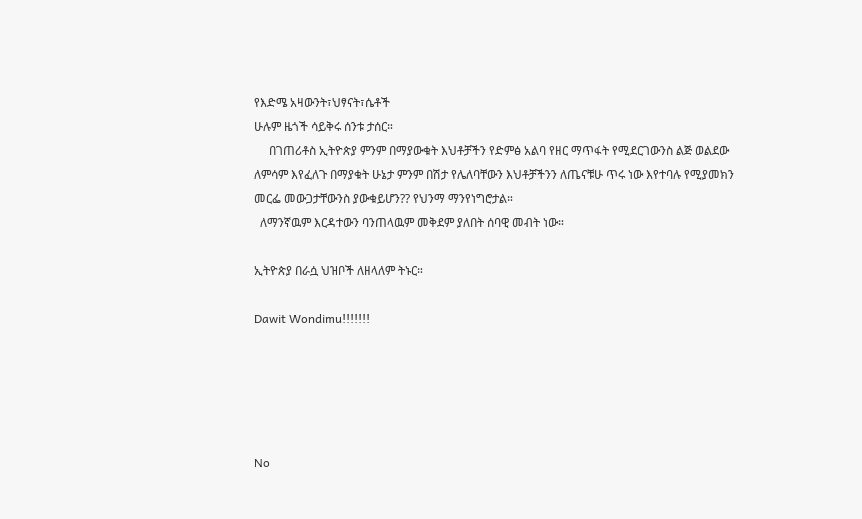የእድሜ አዛውንት፣ህፃናት፣ሴቶች
ሁሉም ዜጎች ሳይቅሩ ሰንቱ ታሰር።
     በገጠሪቶስ ኢትዮጵያ ምንም በማያውቁት እህቶቻችን የድምፅ አልባ የዘር ማጥፋት የሚደርገውንስ ልጅ ወልደው
ለምሳም እየፈለጉ በማያቁት ሁኔታ ምንም በሽታ የሌለባቸውን እህቶቻችንን ለጤናቹሁ ጥሩ ነው እየተባሉ የሚያመክን
መርፌ መውጋታቸውንስ ያውቁይሆን?? የህንማ ማንየነግሮታል።
  ለማንኛዉም እርዳተውን ባንጠላዉም መቅደም ያለበት ሰባዊ መብት ነው።

ኢትዮጵያ በራሷ ህዝቦች ለዘላለም ትኑር።

Dawit Wondimu!!!!!!!





No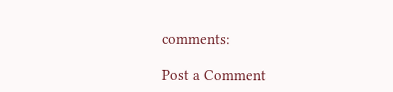comments:

Post a Comment